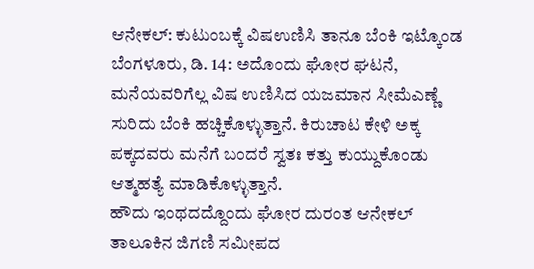ಆನೇಕಲ್: ಕುಟುಂಬಕ್ಕೆ ವಿಷಉಣಿಸಿ ತಾನೂ ಬೆಂಕಿ ಇಟ್ಕೊಂಡ
ಬೆಂಗಳೂರು, ಡಿ. 14: ಅದೊಂದು ಘೋರ ಘಟನೆ, ಮನೆಯವರಿಗೆಲ್ಲ ವಿಷ ಉಣಿಸಿದ ಯಜಮಾನ ಸೀಮೆಎಣ್ಣೆ ಸುರಿದು ಬೆಂಕಿ ಹಚ್ಚಿಕೊಳ್ಳುತ್ತಾನೆ. ಕಿರುಚಾಟ ಕೇಳಿ ಅಕ್ಕ ಪಕ್ಕದವರು ಮನೆಗೆ ಬಂದರೆ ಸ್ವತಃ ಕತ್ತು ಕುಯ್ದುಕೊಂಡು ಆತ್ಮಹತ್ಯೆ ಮಾಡಿಕೊಳ್ಳುತ್ತಾನೆ.
ಹೌದು ಇಂಥದದ್ದೊಂದು ಘೋರ ದುರಂತ ಆನೇಕಲ್ ತಾಲೂಕಿನ ಜಿಗಣಿ ಸಮೀಪದ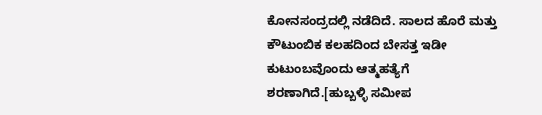ಕೋನಸಂದ್ರದಲ್ಲಿ ನಡೆದಿದೆ. ಸಾಲದ ಹೊರೆ ಮತ್ತು ಕೌಟುಂಬಿಕ ಕಲಹದಿಂದ ಬೇಸತ್ತ ಇಡೀ ಕುಟುಂಬವೊಂದು ಆತ್ಮಹತ್ಯೆಗೆ ಶರಣಾಗಿದೆ.[ಹುಬ್ಬಳ್ಳಿ ಸಮೀಪ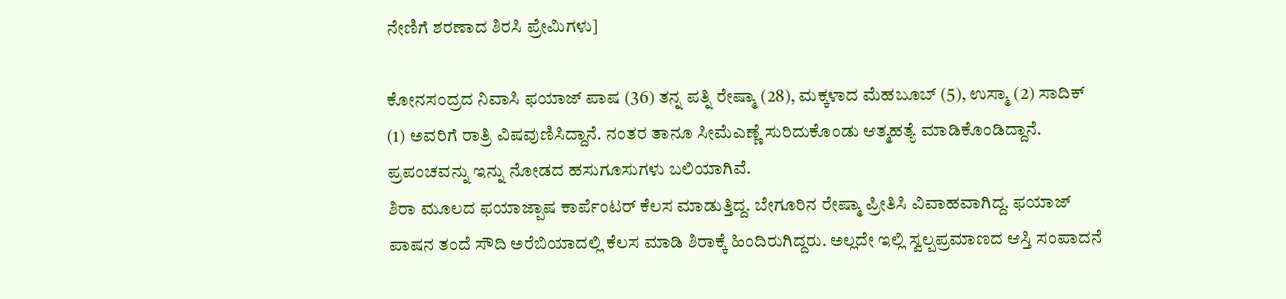ನೇಣಿಗೆ ಶರಣಾದ ಶಿರಸಿ ಪ್ರೇಮಿಗಳು]

ಕೋನಸಂದ್ರದ ನಿವಾಸಿ ಫಯಾಜ್ ಪಾಷ (36) ತನ್ನ ಪತ್ನಿ ರೇಷ್ಮಾ (28), ಮಕ್ಕಳಾದ ಮೆಹಬೂಬ್ (5), ಉಸ್ಮಾ (2) ಸಾದಿಕ್ (1) ಅವರಿಗೆ ರಾತ್ರಿ ವಿಷವುಣಿಸಿದ್ದಾನೆ. ನಂತರ ತಾನೂ ಸೀಮೆಎಣ್ಣೆ ಸುರಿದುಕೊಂಡು ಆತ್ಮಹತ್ಯೆ ಮಾಡಿಕೊಂಡಿದ್ದಾನೆ. ಪ್ರಪಂಚವನ್ನು ಇನ್ನು ನೋಡದ ಹಸುಗೂಸುಗಳು ಬಲಿಯಾಗಿವೆ.
ಶಿರಾ ಮೂಲದ ಫಯಾಜ್ಪಾಷ ಕಾರ್ಪೆಂಟರ್ ಕೆಲಸ ಮಾಡುತ್ತಿದ್ದ. ಬೇಗೂರಿನ ರೇಷ್ಮಾ ಪ್ರೀತಿಸಿ ವಿವಾಹವಾಗಿದ್ದ. ಫಯಾಜ್ ಪಾಷನ ತಂದೆ ಸೌದಿ ಅರೆಬಿಯಾದಲ್ಲಿ ಕೆಲಸ ಮಾಡಿ ಶಿರಾಕ್ಕೆ ಹಿಂದಿರುಗಿದ್ದರು. ಅಲ್ಲದೇ ಇಲ್ಲಿ ಸ್ವಲ್ಪಪ್ರಮಾಣದ ಆಸ್ತಿ ಸಂಪಾದನೆ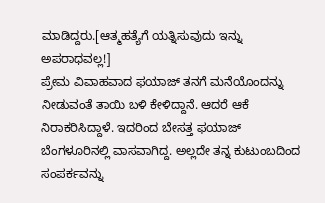ಮಾಡಿದ್ದರು.[ಆತ್ಮಹತ್ಯೆಗೆ ಯತ್ನಿಸುವುದು ಇನ್ನು ಅಪರಾಧವಲ್ಲ!]
ಪ್ರೇಮ ವಿವಾಹವಾದ ಫಯಾಜ್ ತನಗೆ ಮನೆಯೊಂದನ್ನು ನೀಡುವಂತೆ ತಾಯಿ ಬಳಿ ಕೇಳಿದ್ದಾನೆ. ಆದರೆ ಆಕೆ ನಿರಾಕರಿಸಿದ್ದಾಳೆ. ಇದರಿಂದ ಬೇಸತ್ತ ಫಯಾಜ್ ಬೆಂಗಳೂರಿನಲ್ಲಿ ವಾಸವಾಗಿದ್ದ. ಅಲ್ಲದೇ ತನ್ನ ಕುಟುಂಬದಿಂದ ಸಂಪರ್ಕವನ್ನು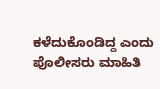ಕಳೆದುಕೊಂಡಿದ್ದ ಎಂದು ಪೊಲೀಸರು ಮಾಹಿತಿ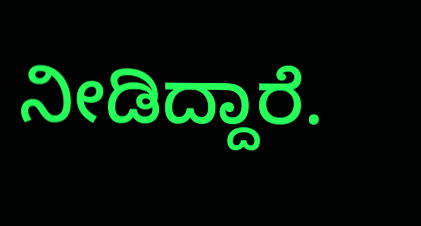ನೀಡಿದ್ದಾರೆ.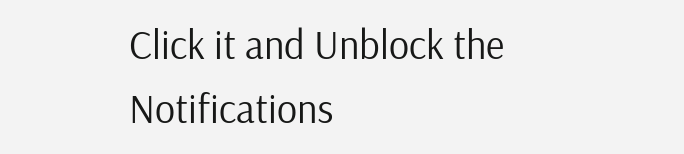Click it and Unblock the Notifications